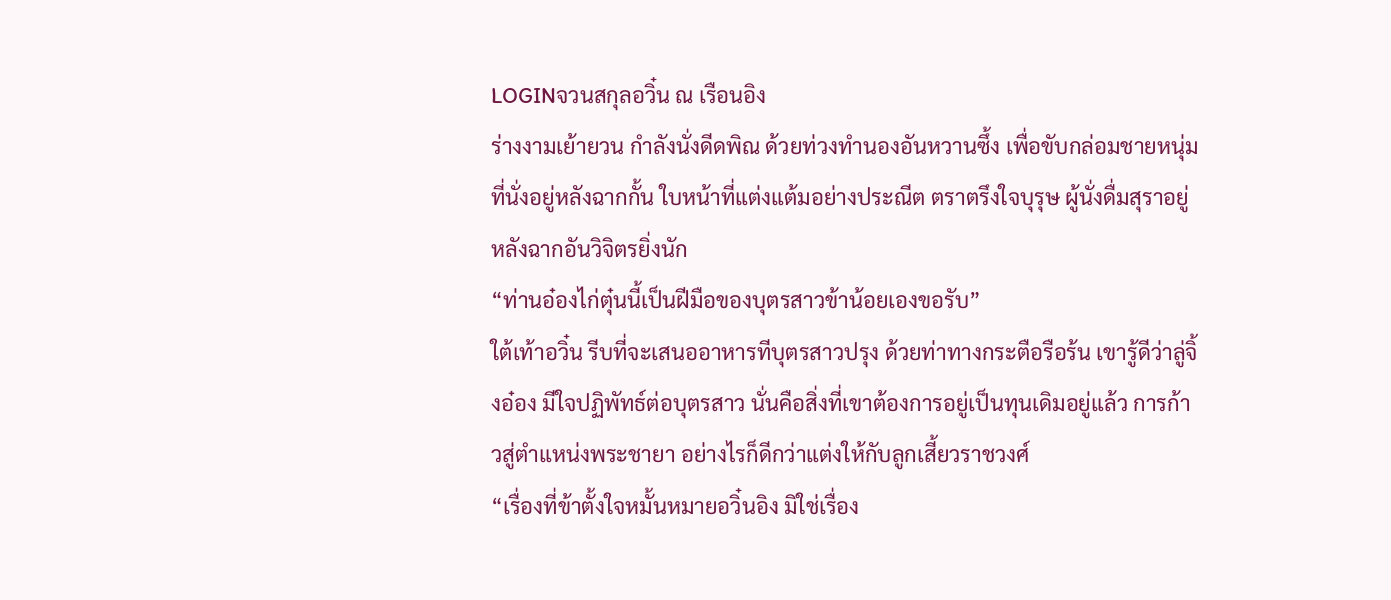LOGINจวนสกุลอวิ๋น ณ เรือนอิง
ร่างงามเย้ายวน กำลังนั่งดีดพิณ ด้วยท่วงทำนองอันหวานซึ้ง เพื่อขับกล่อมชายหนุ่มที่นั่งอยู่หลังฉากกั้น ใบหน้าที่แต่งแต้มอย่างประณีต ตราตรึงใจบุรุษ ผู้นั่งดื่มสุราอยู่หลังฉากอันวิจิตรยิ่งนัก
“ท่านอ๋องไก่ตุ๋นนี้เป็นฝีมือของบุตรสาวข้าน้อยเองขอรับ”
ใต้เท้าอวิ๋น รีบที่จะเสนออาหารทีบุตรสาวปรุง ด้วยท่าทางกระตือรือร้น เขารู้ดีว่าลู่จิ้งอ๋อง มีใจปฏิพัทธ์ต่อบุตรสาว นั่นคือสิ่งที่เขาต้องการอยู่เป็นทุนเดิมอยู่แล้ว การก้าวสู่ตำแหน่งพระชายา อย่างไรก็ดีกว่าแต่งให้กับลูกเสี้ยวราชวงศ์
“เรื่องที่ข้าตั้งใจหมั้นหมายอวิ๋นอิง มิใช่เรื่อง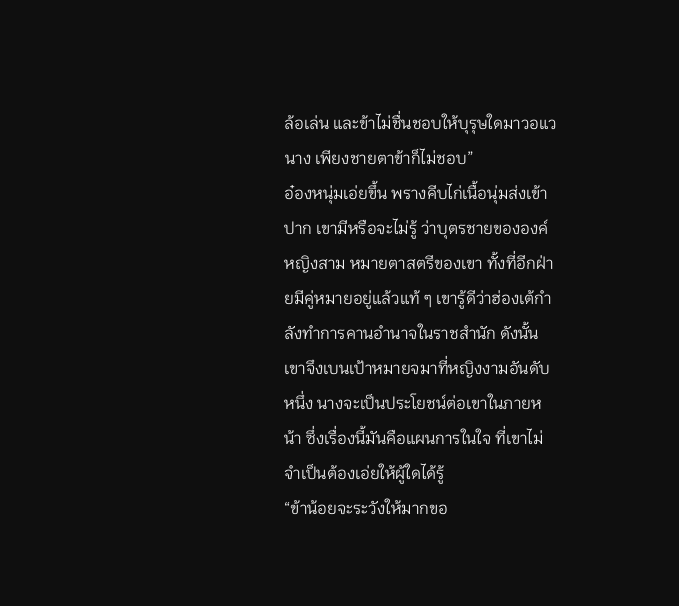ล้อเล่น และข้าไม่ชื่นชอบให้บุรุษใดมาวอแวนาง เพียงชายตาข้าก็ไม่ชอบ”
อ๋องหนุ่มเอ่ยขึ้น พรางคีบไก่เนื้อนุ่มส่งเข้าปาก เขามีหรือจะไม่รู้ ว่าบุตรชายขององค์หญิงสาม หมายตาสตรีของเขา ทั้งที่อีกฝ่ายมีคู่หมายอยู่แล้วแท้ ๆ เขารู้ดีว่าฮ่องเต้กำลังทำการคานอำนาจในราชสำนัก ดังนั้นเขาจึงเบนเป้าหมายจมาที่หญิงงามอันดับหนึ่ง นางจะเป็นประโยชน์ต่อเขาในภายหน้า ซึ่งเรื่องนี้มันคือแผนการในใจ ที่เขาไม่จำเป็นต้องเอ่ยให้ผู้ใดได้รู้
“ข้าน้อยจะระวังให้มากขอ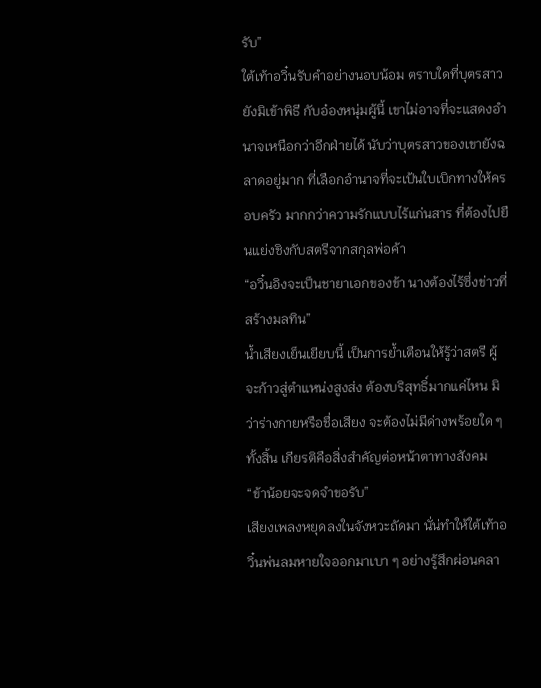รับ”
ใต้เท้าอวิ๋นรับคำอย่างนอบน้อม ตราบใดที่บุตรสาวยังมิเข้าพิธี กับอ๋องหนุ่มผู้นี้ เขาไม่อาจที่จะแสดงอำนาจเหนือกว่าอีกฝ่ายได้ นับว่าบุตรสาวของเขายังฉลาดอยู่มาก ที่เลือกอำนาจที่จะเป้นใบเบิกทางให้ครอบครัว มากกว่าความรักแบบไร้แก่นสาร ที่ต้องไปยืนแย่งชิงกับสตรีจากสกุลพ่อค้า
“อวิ๋นอิงจะเป็นชายาเอกของข้า นางต้องไร้ซึ่งข่าวที่สร้างมลทิน”
น้ำเสียงเย็นเยียบนี้ เป็นการย้ำเตือนให้รู้ว่าสตรี ผู้จะก้าวสู่ตำแหน่งสูงส่ง ต้องบริสุทธิ์มากแค่ไหน มิว่าร่างกายหรือชื่อเสียง จะต้องไม่มีด่างพร้อยใด ๆ ทั้งสิ้น เกียรติคือสิ่งสำคัญต่อหน้าตาทางสังคม
“ข้าน้อยจะจดจำขอรับ”
เสียงเพลงหยุดลงในจังหวะถัดมา นั่น่ทำให้ใต้เท้าอวิ๋นพ่นลมหายใจออกมาเบา ๆ อย่างรู้สึกผ่อนคลา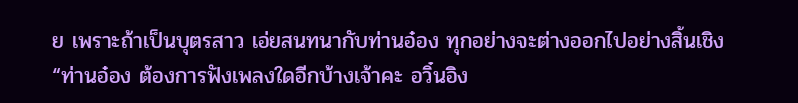ย เพราะถ้าเป็นบุตรสาว เอ่ยสนทนากับท่านอ๋อง ทุกอย่างจะต่างออกไปอย่างสิ้นเชิง
“ท่านอ๋อง ต้องการฟังเพลงใดอีกบ้างเจ้าคะ อวิ๋นอิง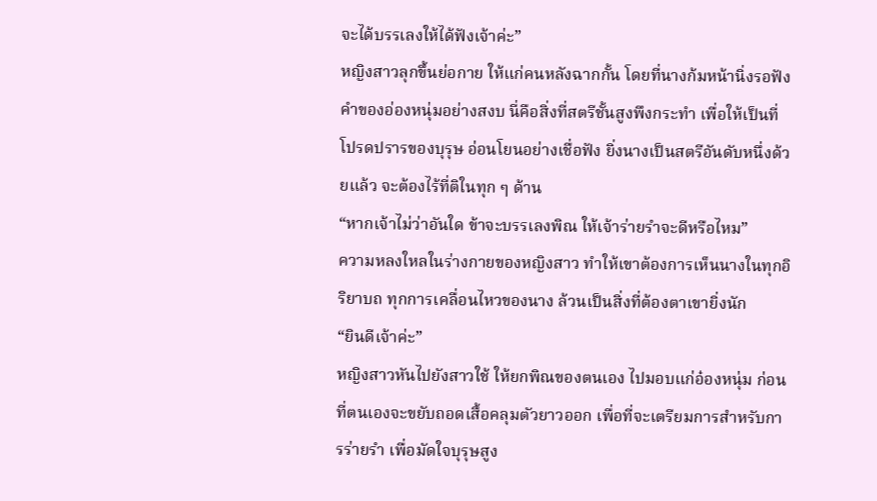จะได้บรรเลงให้ได้ฟังเจ้าค่ะ”
หญิงสาวลุกขึ้นย่อกาย ให้แก่คนหลังฉากกั้น โดยที่นางก้มหน้านิ่งรอฟังคำของอ่องหนุ่มอย่างสงบ นี่คือสิ่งที่สตรีชั้นสูงพึงกระทำ เพื่อให้เป็นที่โปรดปรารของบุรุษ อ่อนโยนอย่างเชื่อฟัง ยิ่งนางเป็นสตรีอันดับหนึ่งด้วยแล้ว จะต้องไร้ที่ติในทุก ๆ ด้าน
“หากเจ้าไม่ว่าอันใด ข้าจะบรรเลงพิณ ให้เจ้าร่ายรำจะดีหรือไหม”
ความหลงใหลในร่างกายของหญิงสาว ทำให้เขาต้องการเห็นนางในทุกอิริยาบถ ทุกการเคลื่อนไหวของนาง ล้วนเป็นสิ่งที่ต้องตาเขายิ่งนัก
“ยินดีเจ้าค่ะ”
หญิงสาวหันไปยังสาวใช้ ให้ยกพิณของตนเอง ไปมอบแก่อ๋องหนุ่ม ก่อนที่ตนเองจะขยับถอดเสื้อคลุมตัวยาวออก เพื่อที่จะเตรียมการสำหรับการร่ายรำ เพื่อมัดใจบุรุษสูง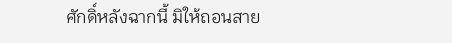ศักดิ์หลังฉากนี้ มิให้ถอนสาย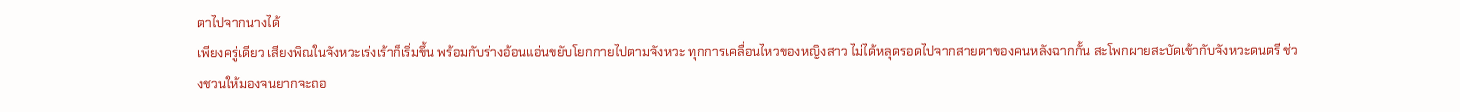ตาไปจากนางได้
เพียงครู่เดียว เสียงพิณในจังหวะเร่งเร้าก็เริ่มขึ้น พร้อมกับร่างอ้อนแอ่นขยับโยกกายไปตามจังหวะ ทุกการเคลื่อนไหวของหญิงสาว ไม่ได้หลุดรอดไปจากสายตาของคนหลังฉากกั้น สะโพกผายสะบัดเข้ากับจังหวะดนตรี ช่วงชวนให้มองจนยากจะถอ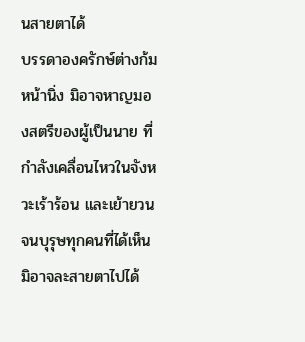นสายตาได้
บรรดาองครักษ์ต่างก้มหน้านิ่ง มิอาจหาญมองสตรีของผู้เป็นนาย ที่กำลังเคลื่อนไหวในจังหวะเร้าร้อน และเย้ายวนจนบุรุษทุกคนที่ได้เห็น มิอาจละสายตาไปได้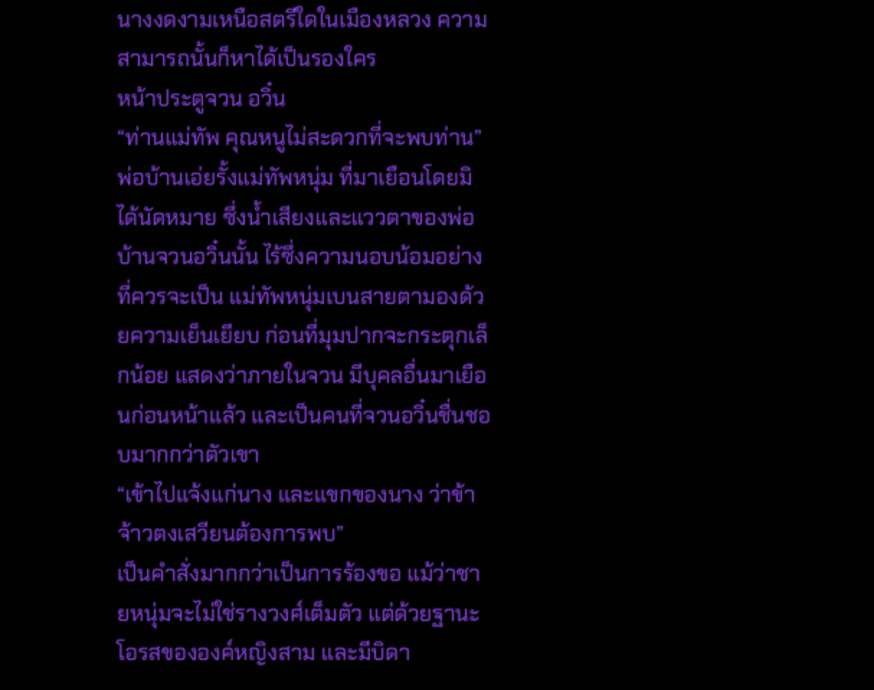นางงดงามเหนือสตรีใดในเมืองหลวง ความสามารถนั้นก็หาได้เป็นรองใคร
หน้าประตูจวน อวิ๋น
“ท่านแม่ทัพ คุณหนูไม่สะดวกที่จะพบท่าน”
พ่อบ้านเอ่ยรั้งแม่ทัพหนุ่ม ที่มาเยือนโดยมิได้นัดหมาย ซึ่งน้ำเสียงและแววตาของพ่อบ้านจวนอวิ๋นนั้น ไร้ซึ่งความนอบน้อมอย่างที่ควรจะเป็น แม่ทัพหนุ่มเบนสายตามองด้วยความเย็นเยียบ ก่อนที่มุมปากจะกระตุกเล็กน้อย แสดงว่าภายในจวน มีบุคลอื่นมาเยือนก่อนหน้าแล้ว และเป็นคนที่จวนอวิ๋นชื่นชอบมากกว่าตัวเขา
“เข้าไปแจ้งแก่นาง และแขกของนาง ว่าข้าจ้าวตงเสวียนต้องการพบ”
เป็นคำสั่งมากกว่าเป็นการร้องขอ แม้ว่าชายหนุ่มจะไม่ใช่รางวงศ์เต็มตัว แต่ด้วยฐานะโอรสขององค์หญิงสาม และมีบิดา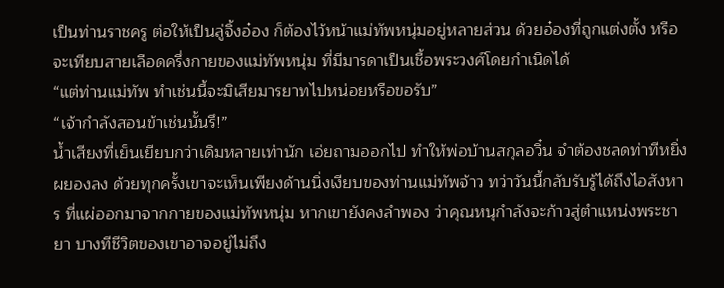เป็นท่านราชครู ต่อให้เป็นลู่จิ้งอ๋อง ก็ต้องไว้หน้าแม่ทัพหนุ่มอยู่หลายส่วน ด้วยอ๋องที่ถูกแต่งตั้ง หรือจะเทียบสายเลือดครึ่งกายของแม่ทัพหนุ่ม ที่มีมารดาเป็นเชื้อพระวงศ์โดยกำเนิดได้
“แต่ท่านแม่ทัพ ทำเช่นนี้จะมิเสียมารยาทไปหน่อยหรือขอรับ”
“เจ้ากำลังสอนข้าเช่นนั้นรึ!”
น้ำเสียงที่เย็นเยียบกว่าเดิมหลายเท่านัก เอ่ยถามออกไป ทำให้พ่อบ้านสกุลอวิ๋น จำต้องชลดท่าทีหยิ่งผยองลง ด้วยทุกครั้งเขาจะเห็นเพียงด้านนิ่งเงียบของท่านแม่ทัพจ้าว ทว่าวันนี้กลับรับรู้ได้ถึงไอสังหาร ที่แผ่ออกมาจากกายของแม่ทัพหนุ่ม หากเขายังคงลำพอง ว่าคุณหนุกำลังจะก้าวสู่ตำแหน่งพระชายา บางทีชีวิตของเขาอาจอยู่ไม่ถึง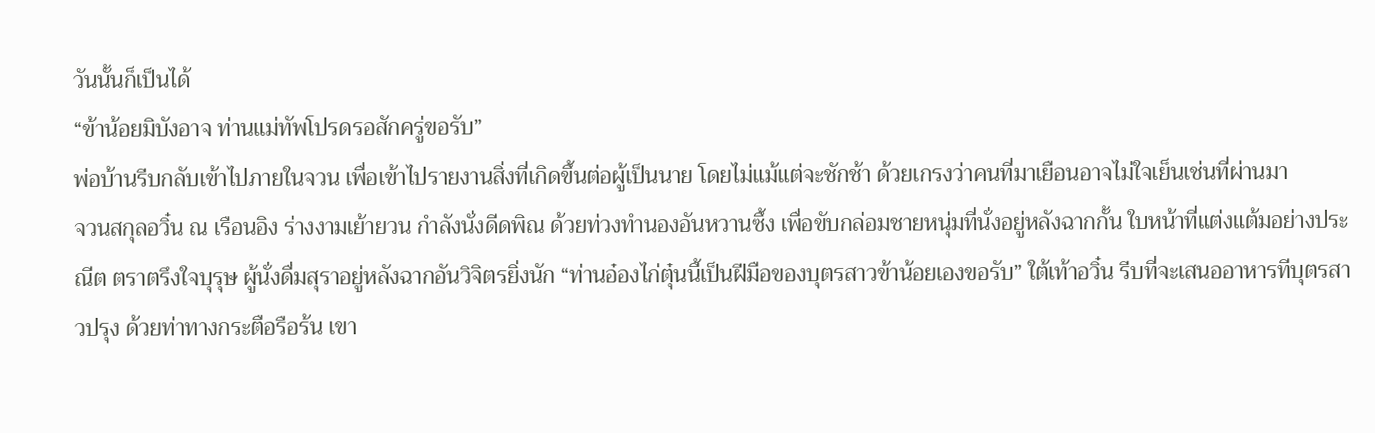วันนั้นก็เป็นได้
“ข้าน้อยมิบังอาจ ท่านแม่ทัพโปรดรอสักครู่ขอรับ”
พ่อบ้านรีบกลับเข้าไปภายในจวน เพื่อเข้าไปรายงานสิ่งที่เกิดขึ้นต่อผู้เป็นนาย โดยไม่แม้แต่จะชักช้า ด้วยเกรงว่าคนที่มาเยือนอาจไม่ใจเย็นเช่นที่ผ่านมา
จวนสกุลอวิ๋น ณ เรือนอิง ร่างงามเย้ายวน กำลังนั่งดีดพิณ ด้วยท่วงทำนองอันหวานซึ้ง เพื่อขับกล่อมชายหนุ่มที่นั่งอยู่หลังฉากกั้น ใบหน้าที่แต่งแต้มอย่างประณีต ตราตรึงใจบุรุษ ผู้นั่งดื่มสุราอยู่หลังฉากอันวิจิตรยิ่งนัก “ท่านอ๋องไก่ตุ๋นนี้เป็นฝีมือของบุตรสาวข้าน้อยเองขอรับ” ใต้เท้าอวิ๋น รีบที่จะเสนออาหารทีบุตรสาวปรุง ด้วยท่าทางกระตือรือร้น เขา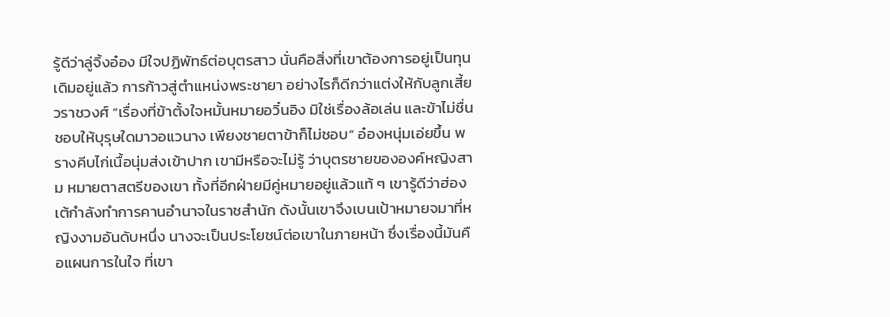รู้ดีว่าลู่จิ้งอ๋อง มีใจปฏิพัทธ์ต่อบุตรสาว นั่นคือสิ่งที่เขาต้องการอยู่เป็นทุนเดิมอยู่แล้ว การก้าวสู่ตำแหน่งพระชายา อย่างไรก็ดีกว่าแต่งให้กับลูกเสี้ยวราชวงศ์ “เรื่องที่ข้าตั้งใจหมั้นหมายอวิ๋นอิง มิใช่เรื่องล้อเล่น และข้าไม่ชื่นชอบให้บุรุษใดมาวอแวนาง เพียงชายตาข้าก็ไม่ชอบ” อ๋องหนุ่มเอ่ยขึ้น พรางคีบไก่เนื้อนุ่มส่งเข้าปาก เขามีหรือจะไม่รู้ ว่าบุตรชายขององค์หญิงสาม หมายตาสตรีของเขา ทั้งที่อีกฝ่ายมีคู่หมายอยู่แล้วแท้ ๆ เขารู้ดีว่าฮ่องเต้กำลังทำการคานอำนาจในราชสำนัก ดังนั้นเขาจึงเบนเป้าหมายจมาที่หญิงงามอันดับหนึ่ง นางจะเป็นประโยชน์ต่อเขาในภายหน้า ซึ่งเรื่องนี้มันคือแผนการในใจ ที่เขา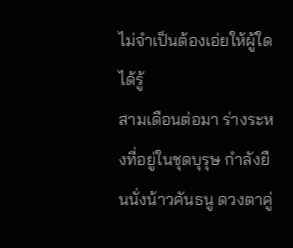ไม่จำเป็นต้องเอ่ยให้ผู้ใดได้รู้
สามเดือนต่อมา ร่างระหงที่อยู่ในชุดบุรุษ กำลังยืนนั่งน้าวคันธนู ดวงตาคู่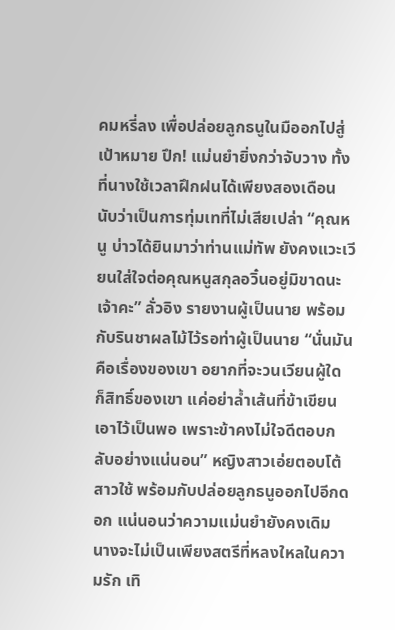คมหรี่ลง เพื่อปล่อยลูกธนูในมืออกไปสู่เป้าหมาย ปึก! แม่นยำยิ่งกว่าจับวาง ทั้งที่นางใช้เวลาฝึกฝนได้เพียงสองเดือน นับว่าเป็นการทุ่มเทที่ไม่เสียเปล่า “คุณหนู บ่าวได้ยินมาว่าท่านแม่ทัพ ยังคงแวะเวียนใส่ใจต่อคุณหนูสกุลอวิ๋นอยู่มิขาดนะเจ้าคะ” ลั่วอิง รายงานผู้เป็นนาย พร้อมกับรินชาผลไม้ไว้รอท่าผู้เป็นนาย “นั่นมันคือเรื่องของเขา อยากที่จะวนเวียนผู้ใด ก็สิทธิ์ของเขา แค่อย่าล้ำเส้นที่ข้าเขียนเอาไว้เป็นพอ เพราะข้าคงไม่ใจดีตอบกลับอย่างแน่นอน” หญิงสาวเอ่ยตอบโต้สาวใช้ พร้อมกับปล่อยลูกธนูออกไปอีกดอก แน่นอนว่าความแม่นยำยังคงเดิม นางจะไม่เป็นเพียงสตรีที่หลงใหลในความรัก เทิ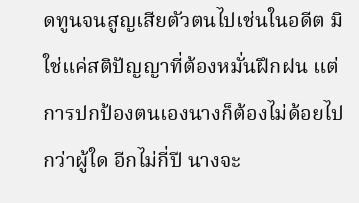ดทูนจนสูญเสียตัวตนไปเช่นในอดีต มิใช่แค่สติปัญญาที่ต้องหมั่นฝึกฝน แต่การปกป้องตนเองนางก็ต้องไม่ด้อยไปกว่าผู้ใด อีกไม่กี่ปี นางจะ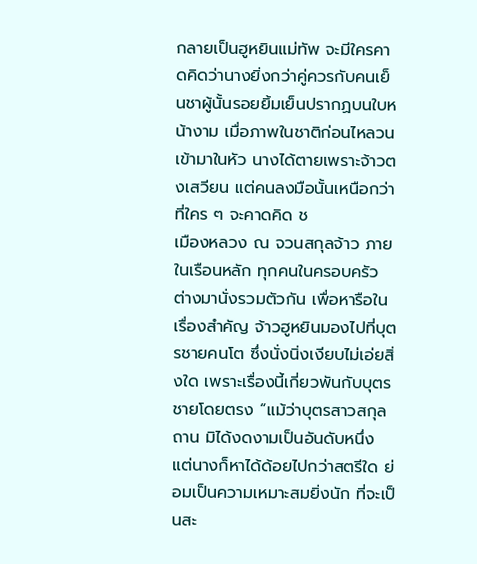กลายเป็นฮูหยินแม่ทัพ จะมีใครคาดคิดว่านางยิ่งกว่าคู่ควรกับคนเย็นชาผู้นั้นรอยยิ้มเย็นปรากฏบนใบหน้างาม เมื่อภาพในชาติก่อนไหลวนเข้ามาในหัว นางได้ตายเพราะจ้าวตงเสวียน แต่คนลงมือนั้นเหนือกว่าที่ใคร ๆ จะคาดคิด ช
เมืองหลวง ณ จวนสกุลจ้าว ภายในเรือนหลัก ทุกคนในครอบครัว ต่างมานั่งรวมตัวกัน เพื่อหารือในเรื่องสำคัญ จ้าวฮูหยินมองไปที่บุตรชายคนโต ซึ่งนั่งนิ่งเงียบไม่เอ่ยสิ่งใด เพราะเรื่องนี้เกี่ยวพันกับบุตรชายโดยตรง “แม้ว่าบุตรสาวสกุลถาน มิได้งดงามเป็นอันดับหนึ่ง แต่นางก็หาได้ด้อยไปกว่าสตรีใด ย่อมเป็นความเหมาะสมยิ่งนัก ที่จะเป็นสะ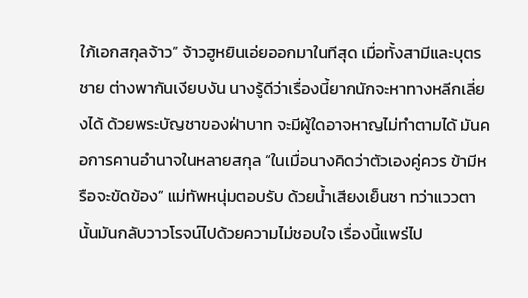ใภ้เอกสกุลจ้าว” จ้าวฮูหยินเอ่ยออกมาในทีสุด เมื่อทั้งสามีและบุตรชาย ต่างพากันเงียบงัน นางรู้ดีว่าเรื่องนี้ยากนักจะหาทางหลีกเลี่ยงได้ ด้วยพระบัญชาของฝ่าบาท จะมีผู้ใดอาจหาญไม่ทำตามได้ มันคอการคานอำนาจในหลายสกุล “ในเมื่อนางคิดว่าตัวเองคู่ควร ข้ามีหรือจะขัดข้อง” แม่ทัพหนุ่มตอบรับ ด้วยน้ำเสียงเย็นชา ทว่าแววตานั้นมันกลับวาวโรจน์ไปด้วยความไม่ชอบใจ เรื่องนี้แพร่ไป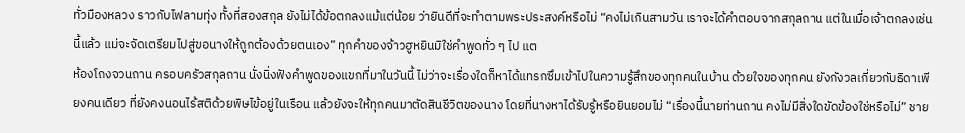ทั่วมืองหลวง ราวกับไฟลามทุ่ง ทั้งที่สองสกุล ยังไม่ได้ข้อตกลงแม้แต่น้อย ว่ายินดีที่จะทำตามพระประสงค์หรือไม่ “คงไม่เกินสามวัน เราจะได้คำตอบจากสกุลถาน แต่ในเมื่อเจ้าตกลงเช่นนี้แล้ว แม่จะจัดเตรียมไปสู่ขอนางให้ถูกต้องด้วยตนเอง” ทุกคำของจ้าวฮูหยินมิใช่คำพูดทั่ว ๆ ไป แต
ห้องโถงจวนถาน ครอบครัวสกุลถาน นั่งนิ่งฟังคำพูดของแขกที่มาในวันนี้ ไม่ว่าจะเรื่องใดก็หาได้แทรกซึมเข้าไปในความรู้สึกของทุกคนในบ้าน ด้วยใจของทุกคน ยังกังวลเกี่ยวกับธิดาเพียงคนเดียว ที่ยังคงนอนไร้สติด้วยพิษไข้อยู่ในเรือน แล้วยังจะให้ทุกคนมาตัดสินชีวิตของนาง โดยที่นางหาได้รับรู้หรือยินยอมไม่ “เรื่องนี้นายท่านถาน คงไม่มีสิ่งใดขัดข้องใช่หรือไม่” ชาย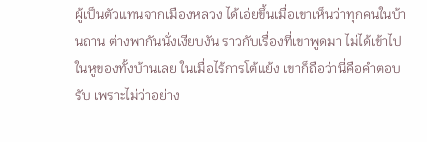ผู้เป็นตัวแทนจากเมืองหลวง ได้เอ่ยขึ้นเมื่อเขาเห็นว่าทุกคนในบ้านถาน ต่างพากันนั่งเงียบงัน ราวกับเรื่องที่เขาพูดมา ไม่ได้เข้าไปในหูของทั้งบ้านเลย ในเมื่อไร้การโต้แย้ง เขาก็ถือว่านี่คือคำตอบรับ เพราะไม่ว่าอย่าง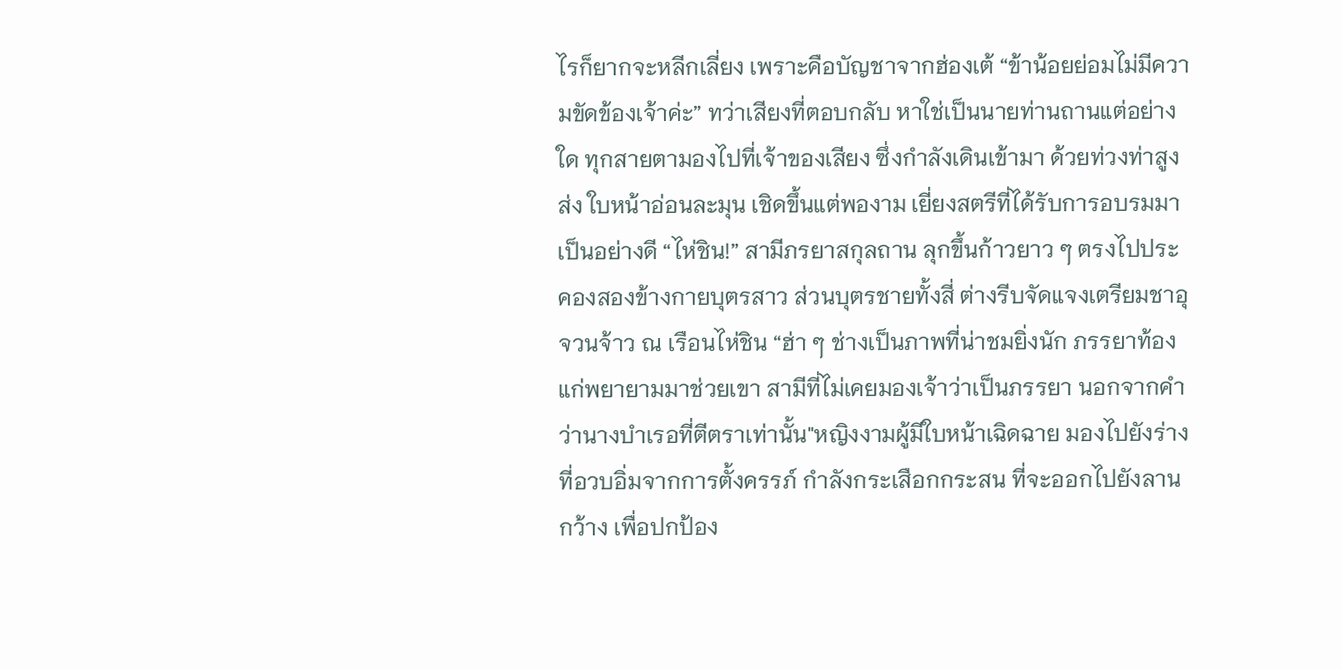ไรก็ยากจะหลีกเลี่ยง เพราะคือบัญชาจากฮ่องเต้ “ข้าน้อยย่อมไม่มีความขัดข้องเจ้าค่ะ” ทว่าเสียงที่ตอบกลับ หาใช่เป็นนายท่านถานแต่อย่างใด ทุกสายตามองไปที่เจ้าของเสียง ซึ่งกำลังเดินเข้ามา ด้วยท่วงท่าสูงส่ง ใบหน้าอ่อนละมุน เชิดขึ้นแต่พองาม เยี่ยงสตรีที่ได้รับการอบรมมาเป็นอย่างดี “ไห่ชิน!” สามีภรยาสกุลถาน ลุกขึ้นก้าวยาว ๆ ตรงไปประคองสองข้างกายบุตรสาว ส่วนบุตรชายทั้งสี่ ต่างรีบจัดแจงเตรียมชาอุ
จวนจ้าว ณ เรือนไห่ชิน “ฮ่า ๆ ช่างเป็นภาพที่น่าชมยิ่งนัก ภรรยาท้องแก่พยายามมาช่วยเขา สามีที่ไม่เคยมองเจ้าว่าเป็นภรรยา นอกจากคำว่านางบำเรอที่ตีตราเท่านั้น"หญิงงามผู้มีใบหน้าเฉิดฉาย มองไปยังร่างที่อวบอิ่มจากการตั้งครรภ์ กำลังกระเสือกกระสน ที่จะออกไปยังลานกว้าง เพื่อปกป้อง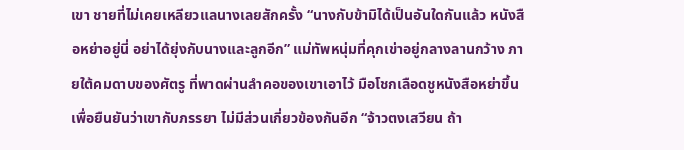เขา ชายที่ไม่เคยเหลียวแลนางเลยสักครั้ง “นางกับข้ามิได้เป็นอันใดกันแล้ว หนังสือหย่าอยู่นี่ อย่าได้ยุ่งกับนางและลูกอีก” แม่ทัพหนุ่มที่คุกเข่าอยู่กลางลานกว้าง ภายใต้คมดาบของศัตรู ที่พาดผ่านลำคอของเขาเอาไว้ มือโชกเลือดชูหนังสือหย่าขึ้น เพื่อยืนยันว่าเขากับภรรยา ไม่มีส่วนเกี่ยวข้องกันอีก “จ้าวตงเสวียน ถ้า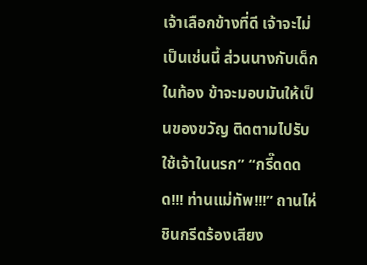เจ้าเลือกข้างที่ดี เจ้าจะไม่เป็นเช่นนี้ ส่วนนางกับเด็กในท้อง ข้าจะมอบมันให้เป็นของขวัญ ติดตามไปรับใช้เจ้าในนรก” “กรี๊ดดดด!!! ท่านแม่ทัพ!!!” ถานไห่ชินกรีดร้องเสียง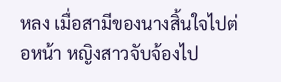หลง เมื่อสามีของนางสิ้นใจไปต่อหน้า หญิงสาวจับจ้องไป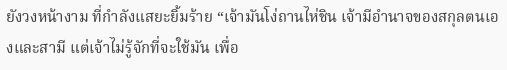ยังวงหน้างาม ที่กำลังแสยะยิ้มร้าย “เจ้ามันโง่ถานไห่ชิน เจ้ามีอำนาจของสกุลตนเองและสามี แต่เจ้าไม่รู้จักที่จะใช้มัน เพื่อ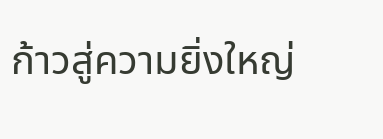ก้าวสู่ความยิ่งใหญ่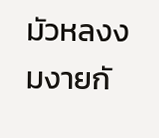มัวหลงงมงายกั